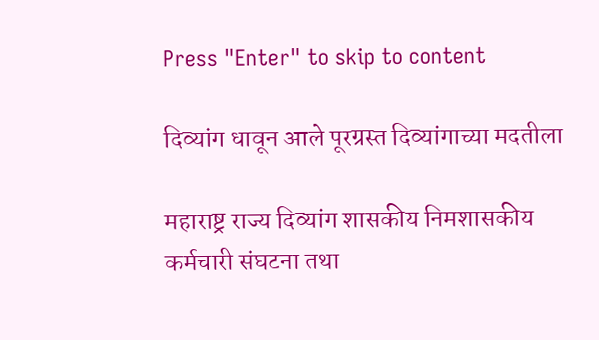Press "Enter" to skip to content

दिव्यांग धावून आले पूरग्रस्त दिव्यांगाच्या मदतीला

महाराष्ट्र राज्य दिव्यांग शासकीय निमशासकीय कर्मचारी संघटना तथा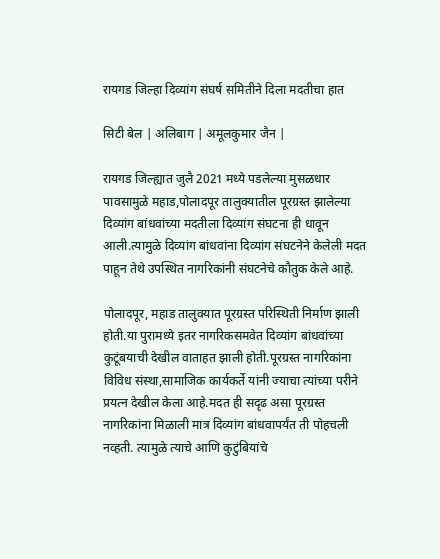रायगड जिल्हा दिव्यांग संघर्ष समितीने दिला मदतीचा हात

सिटी बेल | अलिबाग | अमूलकुमार जैन |

रायगड जिल्ह्यात जुलै 2021 मध्ये पडलेल्या मुसळधार पावसामुळे महाड,पोलादपूर तालुक्यातील पूरग्रस्त झालेल्या दिव्यांग बांधवांच्या मदतीला दिव्यांग संघटना ही धावून आली.त्यामुळे दिव्यांग बांधवांना दिव्यांग संघटनेने केलेली मदत पाहून तेथे उपस्थित नागरिकांनी संघटनेचे कौतुक केले आहे.

पोलादपूर, महाड तालुक्यात पूरग्रस्त परिस्थिती निर्माण झाली होती.या पुरामध्ये इतर नागरिकसमवेत दिव्यांग बांधवांच्या कुटूंबयाची देखील वाताहत झाली होती.पूरग्रस्त नागरिकांना विविध संस्था,सामाजिक कार्यकर्ते यांनी ज्याचा त्यांच्या परीने प्रयत्न देखील केला आहे.मदत ही सदृढ असा पूरग्रस्त नागरिकांना मिळाली मात्र दिव्यांग बांधवापर्यंत ती पोहचली नव्हती. त्यामुळे त्याचे आणि कुटुंबियांचे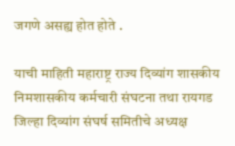जगणे असह्य होत होते .

याची माहिती महाराष्ट्र राज्य दिव्यांग शासकीय निमशासकीय कर्मचारी संघटना तथा रायगड जिल्हा दिव्यांग संघर्ष समितीचे अध्यक्ष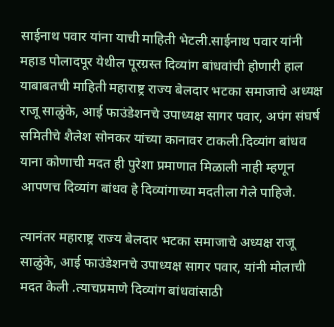साईनाथ पवार यांना याची माहिती भेटली.साईनाथ पवार यांनी महाड पोलादपूर येथील पूरग्रस्त दिव्यांग बांधवांची होणारी हाल याबाबतची माहिती महाराष्ट्र राज्य बेलदार भटका समाजाचे अध्यक्ष राजू साळुंके, आई फाउंडेशनचे उपाध्यक्ष सागर पवार, अपंग संघर्ष समितीचे शैलेश सोनकर यांच्या कानावर टाकली.दिव्यांग बांधव याना कोणाची मदत ही पुरेशा प्रमाणात मिळाली नाही म्हणून आपणच दिव्यांग बांधव हे दिव्यांगाच्या मदतीला गेले पाहिजे.

त्यानंतर महाराष्ट्र राज्य बेलदार भटका समाजाचे अध्यक्ष राजू साळुंके, आई फाउंडेशनचे उपाध्यक्ष सागर पवार, यांनी मोलाची मदत केली .त्याचप्रमाणे दिव्यांग बांधवांसाठी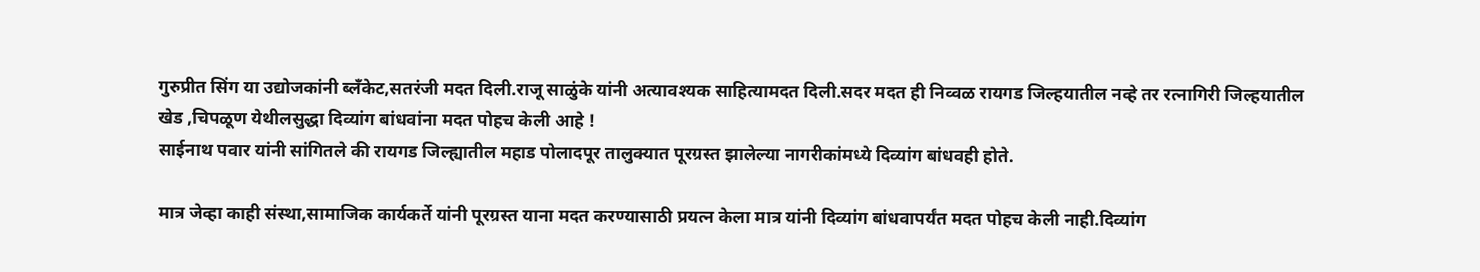गुरुप्रीत सिंग या उद्योजकांनी ब्लॅंकेट,सतरंजी मदत दिली.राजू साळुंके यांनी अत्यावश्यक साहित्यामदत दिली.सदर मदत ही निव्वळ रायगड जिल्हयातील नव्हे तर रत्नागिरी जिल्हयातील खेड ,चिपळूण येथीलसुद्धा दिव्यांग बांधवांना मदत पोहच केली आहे !
साईनाथ पवार यांनी सांगितले की रायगड जिल्ह्यातील महाड पोलादपूर तालुक्यात पूरग्रस्त झालेल्या नागरीकांमध्ये दिव्यांग बांधवही होते.

मात्र जेव्हा काही संस्था,सामाजिक कार्यकर्ते यांनी पूरग्रस्त याना मदत करण्यासाठी प्रयत्न केला मात्र यांनी दिव्यांग बांधवापर्यंत मदत पोहच केली नाही.दिव्यांग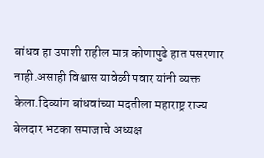बांधव हा उपाशी राहील मात्र कोणापुढे हात पसरणार नाही.असाही विश्वास यावेळी पवार यांनी व्यक्त केला.दिव्यांग बांधवांच्या मदतीला महाराष्ट्र राज्य बेलदार भटका समाजाचे अध्यक्ष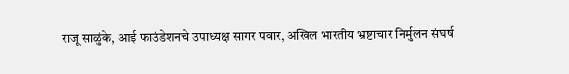राजू साळुंके, आई फाउंडेशनचे उपाध्यक्ष सागर पवार, अखिल भारतीय भ्रष्टाचार निर्मुलन संघर्ष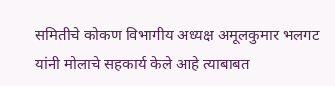समितीचे कोकण विभागीय अध्यक्ष अमूलकुमार भलगट यांनी मोलाचे सहकार्य केले आहे त्याबाबत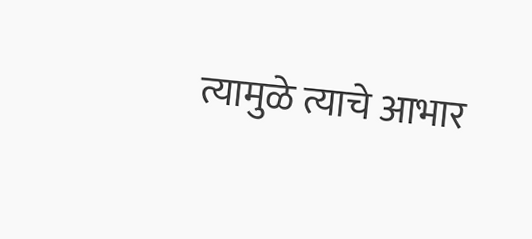त्यामुळे त्याचे आभार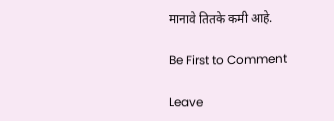मानावे तितके कमी आहे.

Be First to Comment

Leave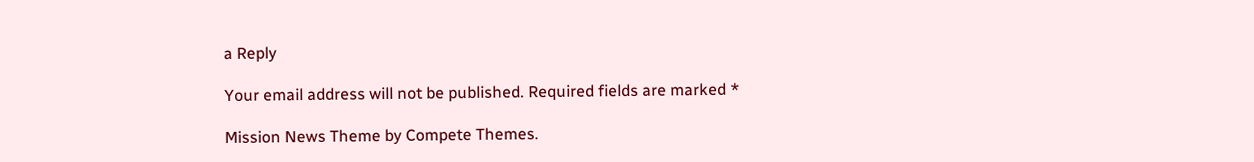a Reply

Your email address will not be published. Required fields are marked *

Mission News Theme by Compete Themes.